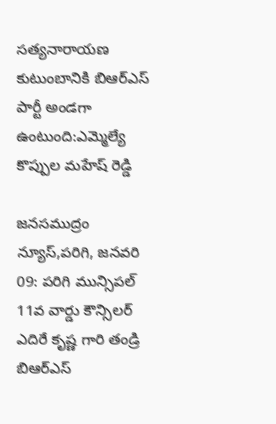సత్యనారాయణ కుటుంబానికి బిఆర్ఎస్ పార్టీ అండగా ఉంటుంది:ఎమ్మెల్యే కొప్పుల మహేష్ రెడ్డి

జనసముద్రం న్యూస్,పరిగి, జనవరి 09: పరిగి మున్సిపల్ 11వ వార్డు కౌన్సిలర్ ఎదిరే కృష్ణ గారి తండ్రి బిఆర్ఎస్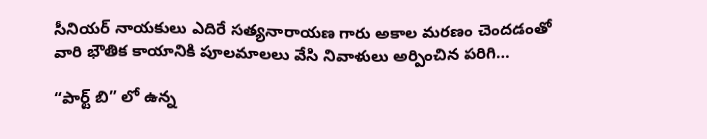సీనియర్ నాయకులు ఎదిరే సత్యనారాయణ గారు అకాల మరణం చెందడంతో వారి భౌతిక కాయానికి పూలమాలలు వేసి నివాళులు అర్పించిన పరిగి…

“పార్ట్ బి” లో ఉన్న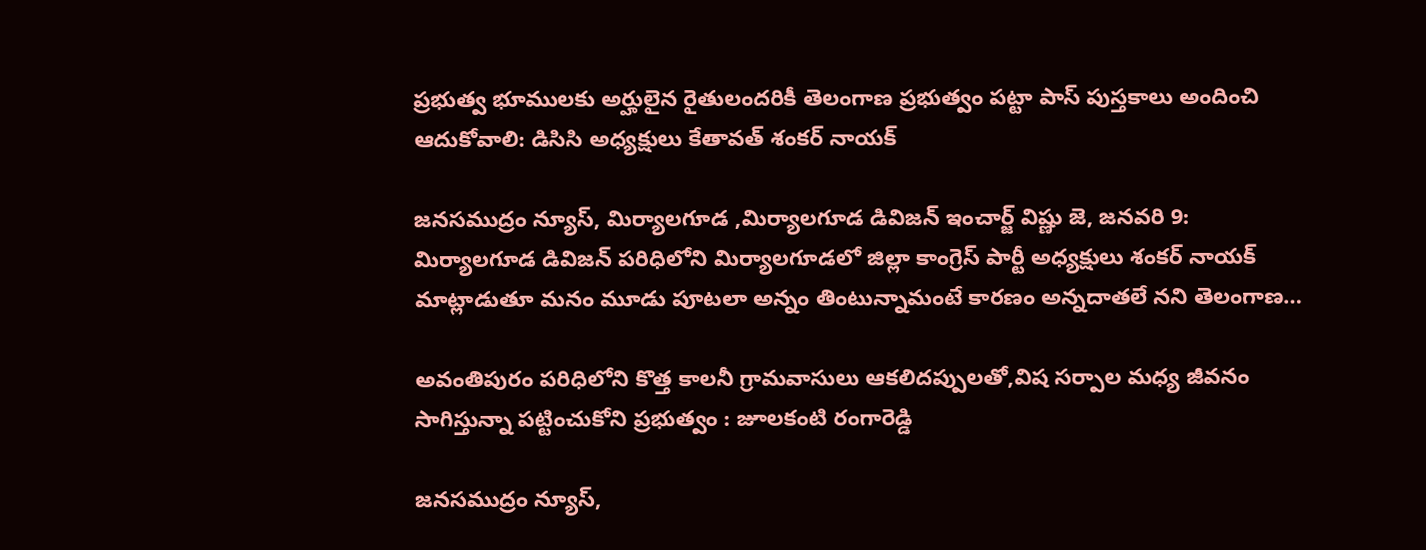ప్రభుత్వ భూములకు అర్హులైన రైతులందరికీ తెలంగాణ ప్రభుత్వం పట్టా పాస్ పుస్తకాలు అందించి ఆదుకోవాలి: డిసిసి అధ్యక్షులు కేతావత్ శంకర్ నాయక్

జనసముద్రం న్యూస్, మిర్యాలగూడ ,మిర్యాలగూడ డివిజన్ ఇంచార్జ్ విష్ణు జె, జనవరి 9: మిర్యాలగూడ డివిజన్ పరిధిలోని మిర్యాలగూడలో జిల్లా కాంగ్రెస్ పార్టీ అధ్యక్షులు శంకర్ నాయక్ మాట్లాడుతూ మనం మూడు పూటలా అన్నం తింటున్నామంటే కారణం అన్నదాతలే నని తెలంగాణ…

అవంతిపురం పరిధిలోని కొత్త కాలనీ గ్రామవాసులు ఆకలిదప్పులతో,విష సర్పాల మధ్య జీవనం సాగిస్తున్నా పట్టించుకోని ప్రభుత్వం : జూలకంటి రంగారెడ్డి

జనసముద్రం న్యూస్,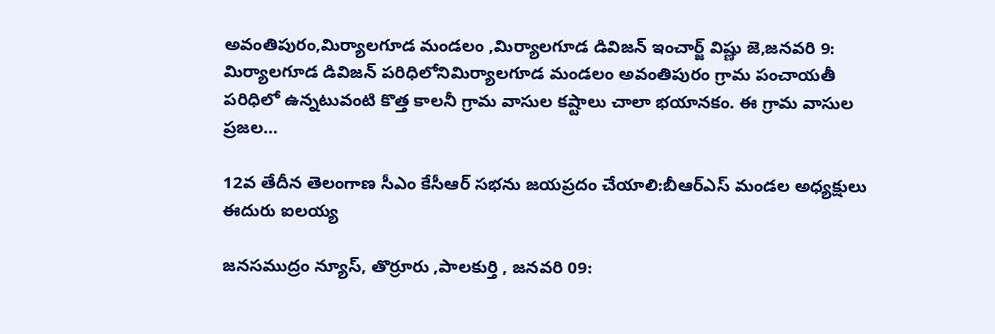అవంతిపురం,మిర్యాలగూడ మండలం ,మిర్యాలగూడ డివిజన్ ఇంచార్జ్ విష్ణు జె,జనవరి 9: మిర్యాలగూడ డివిజన్ పరిధిలోనిమిర్యాలగూడ మండలం అవంతిపురం గ్రామ పంచాయతీ పరిధిలో ఉన్నటువంటి కొత్త కాలనీ గ్రామ వాసుల కష్టాలు చాలా భయానకం. ఈ గ్రామ వాసుల ప్రజల…

12వ తేదీన తెలంగాణ సీఎం కేసీఆర్ సభను జయప్రదం చేయాలి:బీఆర్ఎస్ మండల అధ్యక్షులు ఈదురు ఐలయ్య

జనసముద్రం న్యూస్, తొర్రూరు ,పాలకుర్తి , జనవరి 09: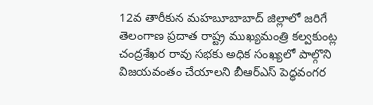12వ తారీకున మహబూబాబాద్ జిల్లాలో జరిగే తెలంగాణ ప్రదాత రాష్ట్ర ముఖ్యమంత్రి కల్వకుంట్ల చంద్రశేఖర రావు సభకు అధిక సంఖ్యలో పాల్గొని విజయవంతం చేయాలని బీఆర్ఎస్ పెద్ధవంగర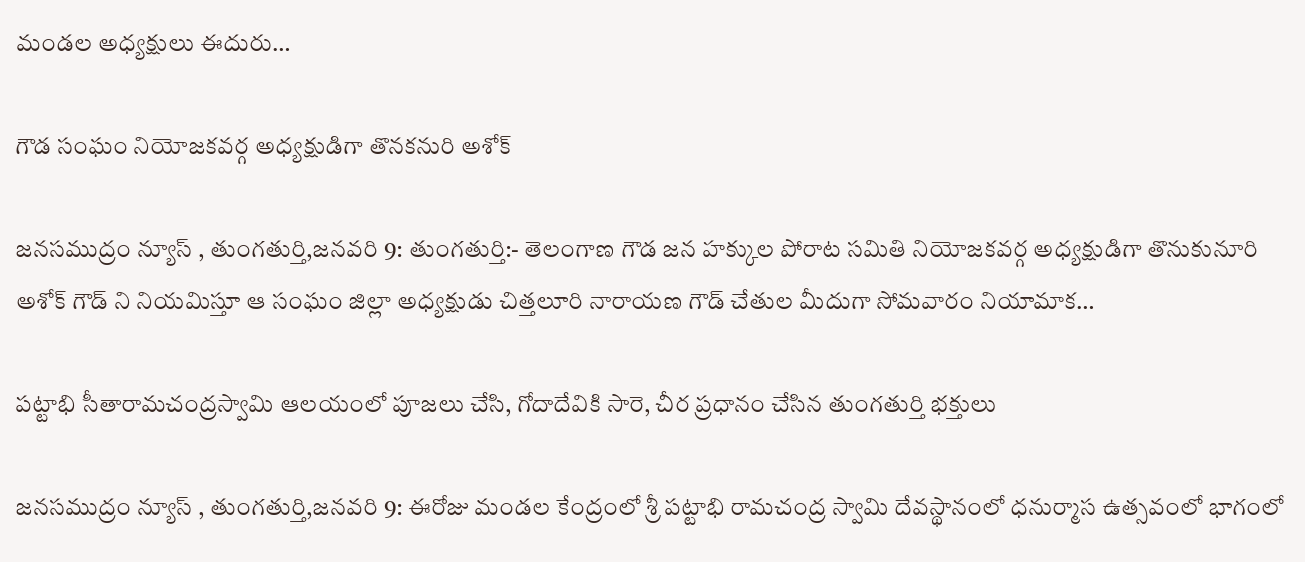మండల అధ్యక్షులు ఈదురు…

గౌడ సంఘం నియోజకవర్గ అధ్యక్షుడిగా తొనకనురి అశోక్

జనసముద్రం న్యూస్ , తుంగతుర్తి,జనవరి 9: తుంగతుర్తి:- తెలంగాణ గౌడ జన హక్కుల పోరాట సమితి నియోజకవర్గ అధ్యక్షుడిగా తొనుకునూరి అశోక్ గౌడ్ ని నియమిస్తూ ఆ సంఘం జిల్లా అధ్యక్షుడు చిత్తలూరి నారాయణ గౌడ్ చేతుల మీదుగా సోమవారం నియామాక…

పట్టాభి సీతారామచంద్రస్వామి ఆలయంలో పూజలు చేసి, గోదాదేవికి సారె, చీర ప్రధానం చేసిన తుంగతుర్తి భక్తులు

జనసముద్రం న్యూస్ , తుంగతుర్తి,జనవరి 9: ఈరోజు మండల కేంద్రంలో శ్రీ పట్టాభి రామచంద్ర స్వామి దేవస్థానంలో ధనుర్మాస ఉత్సవంలో భాగంలో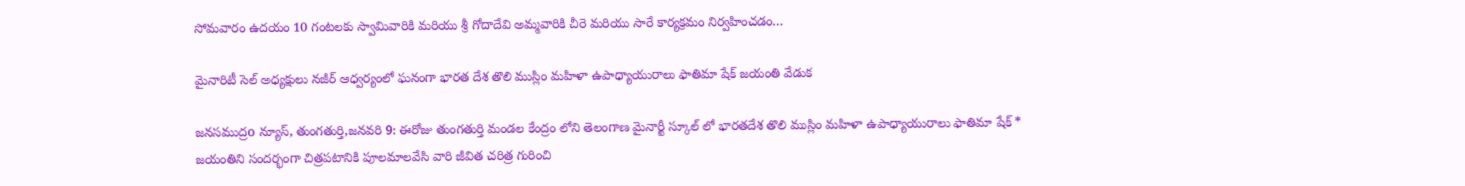సోమవారం ఉదయం 10 గంటలకు స్వామివారికి మరియు శ్రీ గోదాదేవి అమ్మవారికి చీరె మరియు సారే కార్యక్రమం నిర్వహించడం…

మైనారిటీ సెల్ అధ్యక్షులు నజీర్ ఆధ్వర్యంలో ఘనంగా భారత దేశ తొలి ముస్లిం మహిళా ఉపాధ్యాయురాలు ఫాతిమా షేక్ జయంతి వేడుక

జనసముద్రo న్యూస్, తుంగతుర్తి,జనవరి 9: ఈరోజు తుంగతుర్తి మండల కేంద్రం లోని తెలంగాణ మైనార్టీ స్కూల్ లో భారతదేశ తొలి ముస్లిం మహిళా ఉపాధ్యాయురాలు ఫాతిమా షేక్ * జయంతిని సందర్భంగా చిత్రపటానికి పూలమాలవేసి వారి జీవిత చరిత్ర గురించి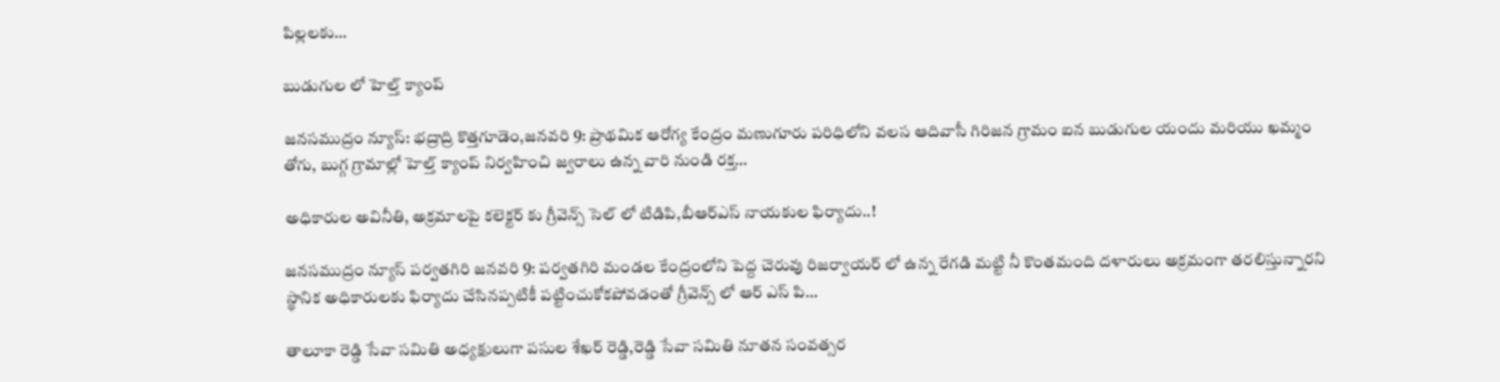పిల్లలకు…

బుడుగుల లో హెల్త్ క్యాంప్

జనసముద్రం న్యూస్: భద్రాద్రి కొత్తగూడెం,జనవరి 9: ప్రాథమిక ఆరోగ్య కేంద్రం మణుగూరు పరిధిలోని వలస ఆదివాసీ గిరిజన గ్రామం ఐన బుడుగుల యందు మరియు ఖమ్మం తోగు, బుగ్గ గ్రామాల్లో హెల్త్ క్యాంప్ నిర్వహించి జ్వరాలు ఉన్న వారి నుండి రక్త…

అధికారుల అవినీతి, అక్రమాలపై కలెక్టర్ కు గ్రీవెన్స్ సెల్ లో టిడిపి,బీఆర్ఎస్ నాయకుల ఫిర్యాదు..!

జనసముద్రం న్యూస్ పర్వతగిరి జనవరి 9: పర్వతగిరి మండల కేంద్రంలోని పెద్ద చెరువు రిజర్వాయర్ లో ఉన్న రేగడి మట్టి నీ కొంతమంది దళారులు అక్రమంగా తరలిస్తున్నారని స్థానిక అధికారులకు ఫిర్యాదు చేసినప్పటికీ పట్టించుకోకపోవడంతో గ్రీవెన్స్ లో ఆర్ ఎస్ పి…

తాలూకా రెడ్డి సేవా సమితి అధ్యక్షులుగా పసుల శేఖర్ రెడ్డి,రెడ్డి సేవా సమితి నూతన సంవత్సర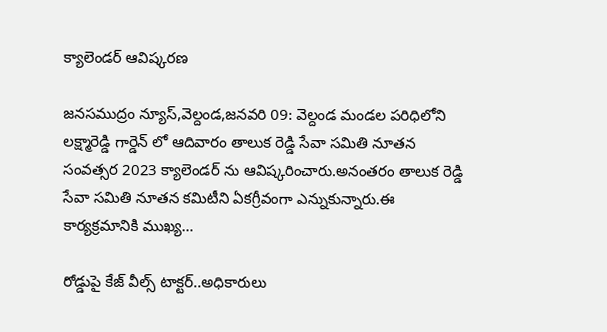క్యాలెండర్ ఆవిష్కరణ

జనసముద్రం న్యూస్,వెల్దండ,జనవరి 09: వెల్దండ మండల పరిధిలోని లక్ష్మారెడ్డి గార్డెన్ లో ఆదివారం తాలుక రెడ్డి సేవా సమితి నూతన సంవత్సర 2023 క్యాలెండర్ ను ఆవిష్కరించారు.అనంతరం తాలుక రెడ్డి సేవా సమితి నూతన కమిటీని ఏకగ్రీవంగా ఎన్నుకున్నారు.ఈ కార్యక్రమానికి ముఖ్య…

రోడ్డుపై కేజ్ వీల్స్ టాక్టర్..అధికారులు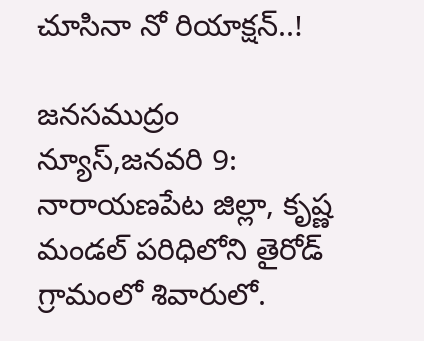చూసినా నో రియాక్షన్..!

జనసముద్రం న్యూస్,జనవరి 9: నారాయణపేట జిల్లా, కృష్ణ మండల్ పరిధిలోని తైరోడ్ గ్రామంలో శివారులో.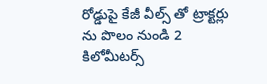రోడ్డుపై కేజీ వీల్స్ తో ట్రాక్టర్లు ను పొలం నుండి 2 కిలోమీటర్స్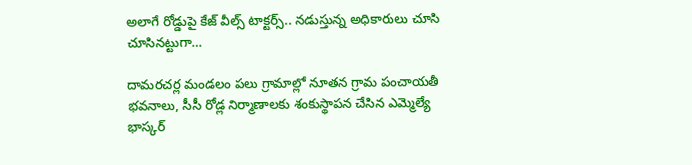అలాగే రోడ్డుపై కేజ్ వీల్స్ టాక్టర్స్.. నడుస్తున్న అధికారులు చూసి చూసినట్టుగా…

దామరచర్ల మండలం పలు గ్రామాల్లో నూతన గ్రామ పంచాయతీ భవనాలు, సీసీ రోడ్ల నిర్మాణాలకు శంకుస్థాపన చేసిన ఎమ్మెల్యే భాస్కర్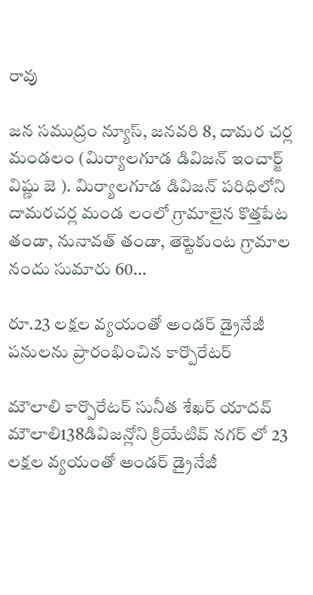రావు

జన సముద్రం న్యూస్, జనవరి 8, దామర చర్ల మండలం (మిర్యాలగూడ డివిజన్ ఇంచార్జ్ విష్ణు జె ). మిర్యాలగూడ డివిజన్ పరిధిలోని దామరచర్ల మండ లంలో గ్రామాలైన కొత్తపేట తండా, నునావత్ తండా, తెట్టెకుంట గ్రామాల నందు సుమారు 60…

రూ.23 లక్షల వ్యయంతో అండర్ డ్రైనేజీ పనులను ప్రారంభించిన కార్పొరేటర్

మౌలాలి కార్పొరేటర్ సునీత శేఖర్ యాదవ్ మౌలాలి138డివిజన్లోని క్రియేటివ్ నగర్ లో 23 లక్షల వ్యయంతో అండర్ డ్రైనేజీ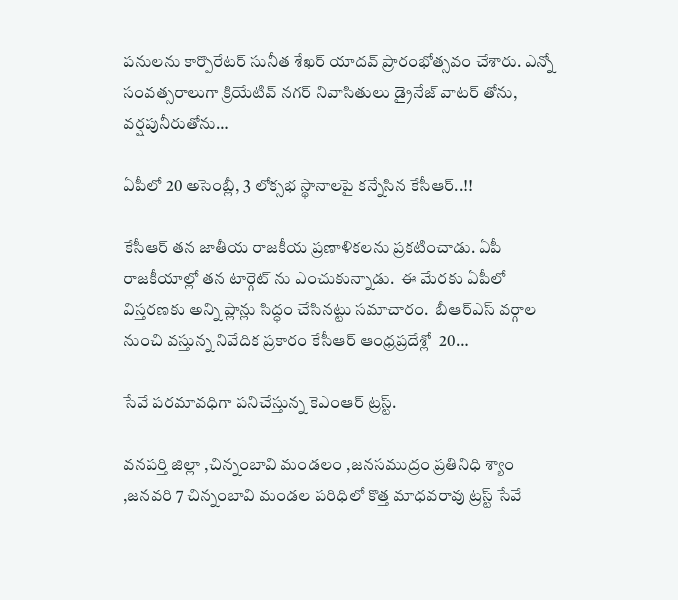పనులను కార్పొరేటర్ సునీత శేఖర్ యాదవ్ ప్రారంభోత్సవం చేశారు. ఎన్నో సంవత్సరాలుగా క్రియేటివ్ నగర్ నివాసితులు డ్రైనేజ్ వాటర్ తోను, వర్షపునీరుతోను…

ఏపీలో 20 అసెంబ్లీ, 3 లోక్సభ స్థానాలపై కన్నేసిన కేసీఆర్..!!

కేసీఆర్ తన జాతీయ రాజకీయ ప్రణాళికలను ప్రకటించాడు. ఏపీ రాజకీయాల్లో తన టార్గెట్ ను ఎంచుకున్నాడు.  ఈ మేరకు ఏపీలో విస్తరణకు అన్ని ప్లాన్లు సిద్ధం చేసినట్టు సమాచారం.  బీఆర్ఎస్ వర్గాల నుంచి వస్తున్న నివేదిక ప్రకారం కేసీఆర్ ఆంధ్రప్రదేశ్లో  20…

సేవే పరమావధిగా పనిచేస్తున్న కెఎంఆర్ ట్రస్ట్.

వనపర్తి జిల్లా ,చిన్నంబావి మండలం ,జనసముద్రం ప్రతినిధి శ్యాం ,జనవరి 7 చిన్నంబావి మండల పరిధిలో కొత్త మాధవరావు ట్రస్ట్ సేవే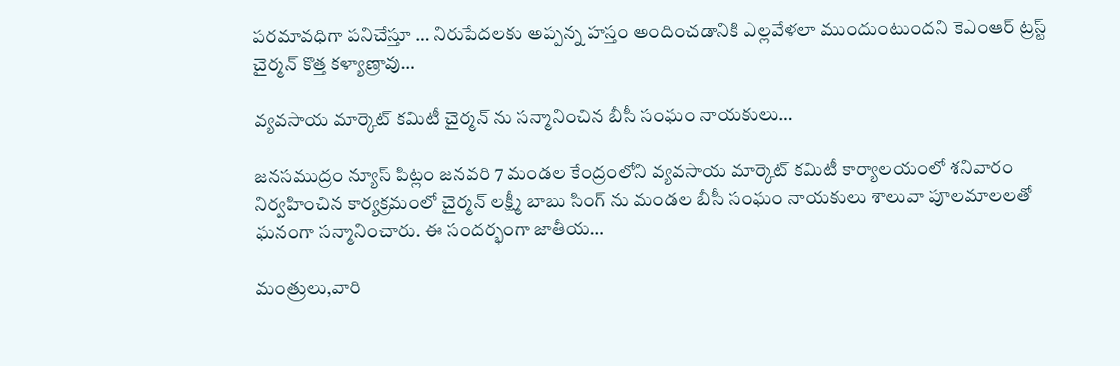పరమావధిగా పనిచేస్తూ … నిరుపేదలకు అప్పన్న హస్తం అందించడానికి ఎల్లవేళలా ముందుంటుందని కెఎంఆర్ ట్రస్ట్ చైర్మన్ కొత్త కళ్యాణ్రావు…

వ్యవసాయ మార్కెట్ కమిటీ చైర్మన్ ను సన్మానించిన బీసీ సంఘం నాయకులు…

జనసముద్రం న్యూస్ పిట్లం జనవరి 7 మండల కేంద్రంలోని వ్యవసాయ మార్కెట్ కమిటీ కార్యాలయంలో శనివారం నిర్వహించిన కార్యక్రమంలో చైర్మన్ లక్ష్మీ బాబు సింగ్ ను మండల బీసీ సంఘం నాయకులు శాలువా పూలమాలలతో ఘనంగా సన్మానించారు. ఈ సందర్భంగా జాతీయ…

మంత్రులు,వారి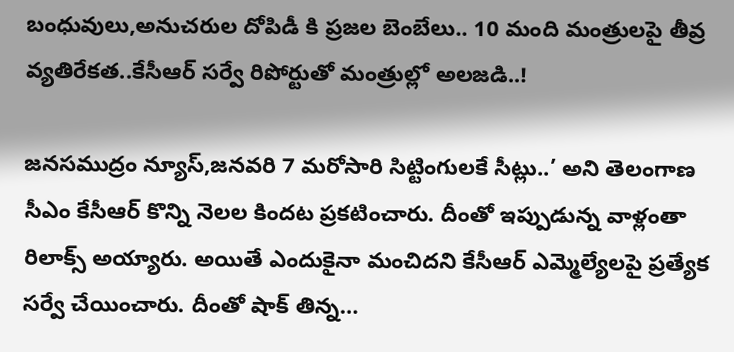బంధువులు,అనుచరుల దోపిడీ కి ప్రజల బెంబేలు.. 10 మంది మంత్రులపై తీవ్ర వ్యతిరేకత..కేసీఆర్ సర్వే రిపోర్టుతో మంత్రుల్లో అలజడి..!

జనసముద్రం న్యూస్,జనవరి 7 మరోసారి సిట్టింగులకే సీట్లు..’ అని తెలంగాణ సీఎం కేసీఆర్ కొన్ని నెలల కిందట ప్రకటించారు. దీంతో ఇప్పుడున్న వాళ్లంతా రిలాక్స్ అయ్యారు. అయితే ఎందుకైనా మంచిదని కేసీఆర్ ఎమ్మెల్యేలపై ప్రత్యేక సర్వే చేయించారు. దీంతో షాక్ తిన్న…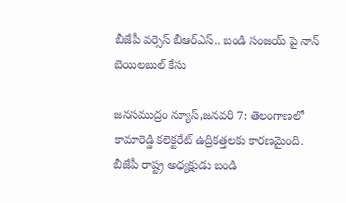బీజేపీ వర్సెస్ బీఆర్ఎస్.. బండి సంజయ్ పై నాన్ బెయిలబుల్ కేసు

జనసముద్రం న్యూస్,జనవరి 7: తెలంగాణలో కామారెడ్డి కలెక్టరేట్ ఉద్రికత్తలకు కారణమైంది. బీజేపీ రాష్ట్ర అధ్యక్షుడు బండి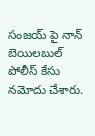సంజయ్ పై నాన్ బెయిలబుల్ పోలీస్ కేసు నమోదు చేశారు.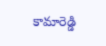కామారెడ్డి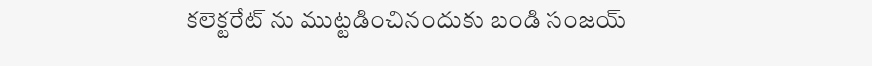కలెక్టరేట్ ను ముట్టడించినందుకు బండి సంజయ్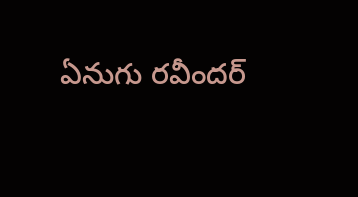ఏనుగు రవీందర్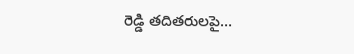రెడ్డి తదితరులపై…